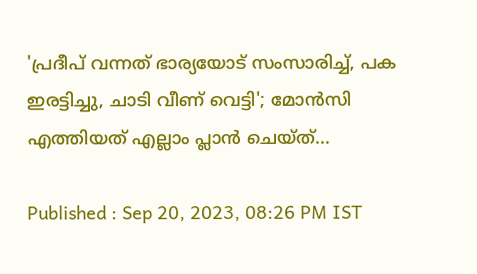'പ്രദീപ് വന്നത് ഭാര്യയോട് സംസാരിച്ച്, പക ഇരട്ടിച്ചു, ചാടി വീണ് വെട്ടി'; മോൻസി എത്തിയത് എല്ലാം പ്ലാൻ ചെയ്ത്...

Published : Sep 20, 2023, 08:26 PM IST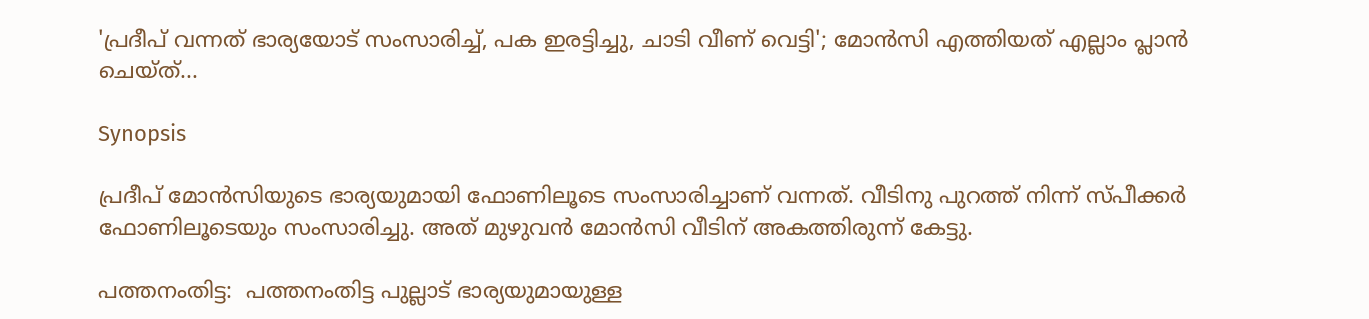'പ്രദീപ് വന്നത് ഭാര്യയോട് സംസാരിച്ച്, പക ഇരട്ടിച്ചു, ചാടി വീണ് വെട്ടി'; മോൻസി എത്തിയത് എല്ലാം പ്ലാൻ ചെയ്ത്...

Synopsis

പ്രദീപ് മോൻസിയുടെ ഭാര്യയുമായി ഫോണിലൂടെ സംസാരിച്ചാണ് വന്നത്. വീടിനു പുറത്ത് നിന്ന് സ്പീക്കർ ഫോണിലൂടെയും സംസാരിച്ചു. അത് മുഴുവൻ മോൻസി വീടിന് അകത്തിരുന്ന് കേട്ടു.

പത്തനംതിട്ട:  പത്തനംതിട്ട പുല്ലാട് ഭാര്യയുമായുള്ള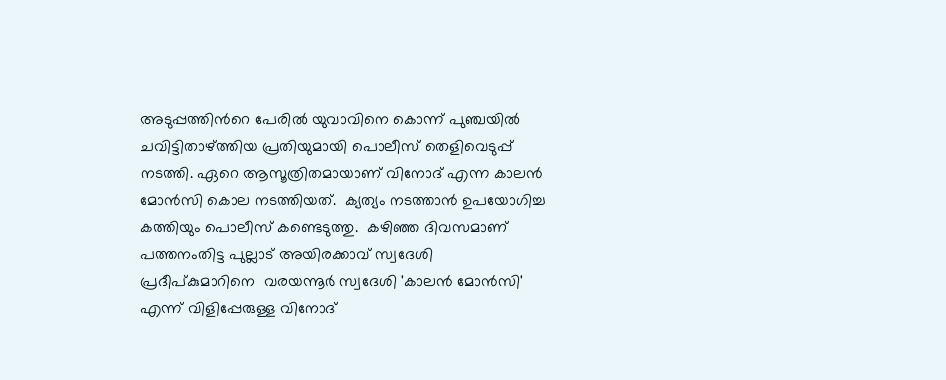അടുപ്പത്തിന്‍റെ പേരിൽ യുവാവിനെ കൊന്ന് പുഞ്ചയിൽ ചവിട്ടിതാഴ്ത്തിയ പ്രതിയുമായി പൊലീസ് തെളിവെടുപ്പ് നടത്തി. ഏറെ ആസൂത്രിതമായാണ് വിനോദ് എന്ന കാലൻ മോൻസി കൊല നടത്തിയത്.  ക്യത്യം നടത്താൻ ഉപയോഗിച്ച കത്തിയും പൊലീസ് കണ്ടെടുത്തു.  കഴിഞ്ഞ ദിവസമാണ് പത്തനംതിട്ട പുല്ലാട് അയിരക്കാവ് സ്വദേശി പ്രദീപ്കുമാറിനെ  വരയന്നൂർ സ്വദേശി 'കാലൻ മോൻസി' എന്ന് വിളിപ്പേരുള്ള വിനോദ്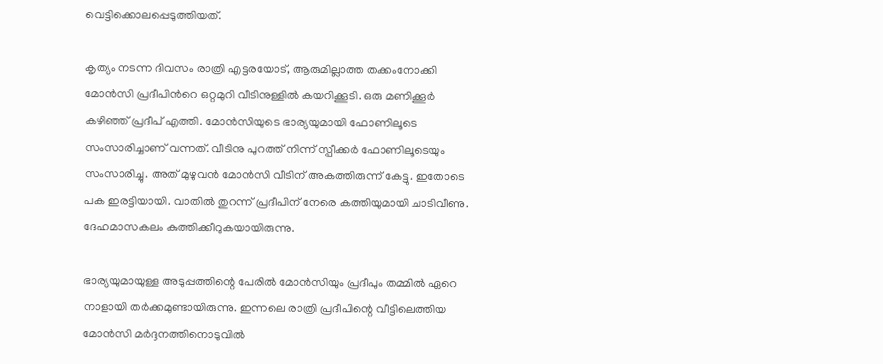വെട്ടിക്കൊലപ്പെടുത്തിയത്.

കൃത്യം നടന്ന ദിവസം രാത്രി എട്ടരയോട്, ആരുമില്ലാത്ത തക്കംനോക്കി മോൻസി പ്രദീപിന്‍റെ ഒറ്റമുറി വീടിനുള്ളിൽ കയറിക്കൂടി. ഒരു മണിക്കൂർ കഴിഞ്ഞ് പ്രദീപ് എത്തി. മോൻസിയുടെ ഭാര്യയുമായി ഫോണിലൂടെ സംസാരിച്ചാണ് വന്നത്. വീടിനു പുറത്ത് നിന്ന് സ്പീക്കർ ഫോണിലൂടെയും സംസാരിച്ചു. അത് മുഴുവൻ മോൻസി വീടിന് അകത്തിരുന്ന് കേട്ടു. ഇതോടെ പക ഇരട്ടിയായി. വാതിൽ തുറന്ന് പ്രദീപിന് നേരെ കത്തിയുമായി ചാടിവീണു. ദേഹമാസകലം കുത്തിക്കീറുകയായിരുന്നു.

ഭാര്യയുമായുള്ള അടുപ്പത്തിന്റെ പേരിൽ മോൻസിയും പ്രദീപും തമ്മിൽ ഏറെ നാളായി തർക്കമുണ്ടായിരുന്നു. ഇന്നലെ രാത്രി പ്രദീപിന്റെ വീട്ടിലെത്തിയ മോൻസി മർദ്ദനത്തിനൊടുവിൽ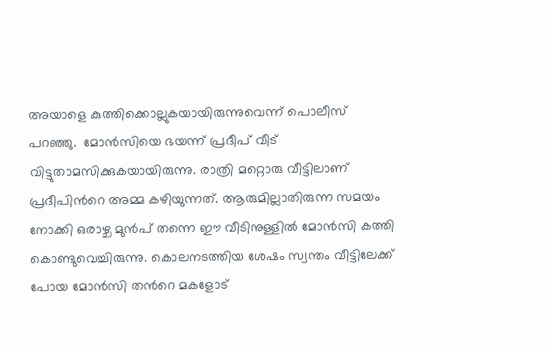അയാളെ കുത്തിക്കൊല്ലുകയായിരുന്നുവെന്ന് പൊലീസ് പറഞ്ഞു.  മോൻസിയെ ഭയന്ന് പ്രദീപ് വീട് വിട്ടുതാമസിക്കുകയായിരുന്നു. രാത്രി മറ്റൊരു വീട്ടിലാണ് പ്രദീപിന്‍റെ അമ്മ കഴിയുന്നത്. ആരുമില്ലാതിരുന്ന സമയം നോക്കി ഒരാഴ്ച മുൻപ് തന്നെ ഈ വീടിനുള്ളിൽ മോൻസി കത്തി കൊണ്ടുവെച്ചിരുന്നു. കൊലനടത്തിയ ശേഷം സ്വന്തം വീട്ടിലേക്ക് പോയ മോൻസി തന്‍റെ മകളോട്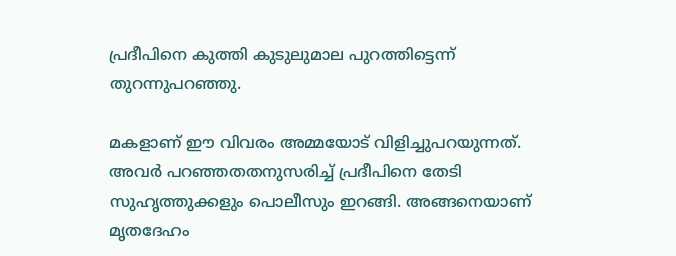പ്രദീപിനെ കുത്തി കുടുലുമാല പുറത്തിട്ടെന്ന് തുറന്നുപറഞ്ഞു.

മകളാണ് ഈ വിവരം അമ്മയോട് വിളിച്ചുപറയുന്നത്. അവർ പറഞ്ഞതതനുസരിച്ച് പ്രദീപിനെ തേടി സുഹൃത്തുക്കളും പൊലീസും ഇറങ്ങി. അങ്ങനെയാണ് മൃതദേഹം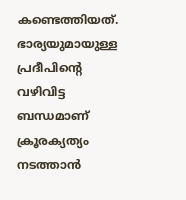കണ്ടെത്തിയത്. ഭാര്യയുമായുള്ള പ്രദീപിന്‍റെ വഴിവിട്ട ബന്ധമാണ് ക്രൂരക്യത്യം നടത്താൻ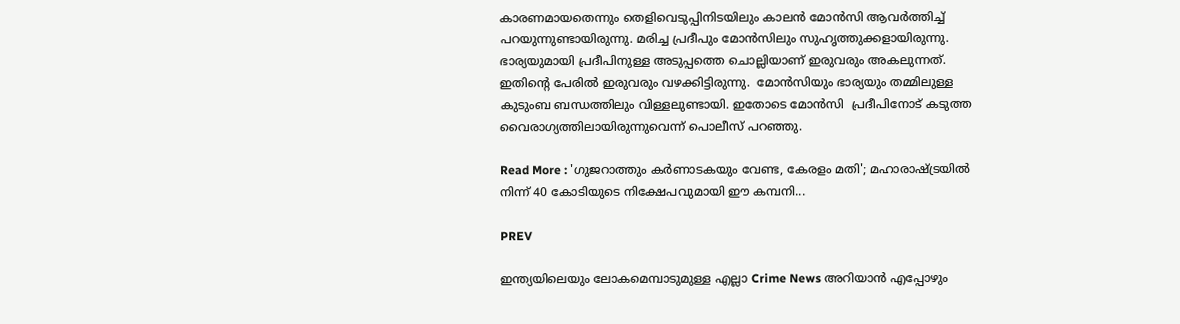കാരണമായതെന്നും തെളിവെടുപ്പിനിടയിലും കാലൻ മോൻസി ആവർത്തിച്ച് പറയുന്നുണ്ടായിരുന്നു. മരിച്ച പ്രദീപും മോൻസിലും സുഹൃത്തുക്കളായിരുന്നു. ഭാര്യയുമായി പ്രദീപിനുള്ള അടുപ്പത്തെ ചൊല്ലിയാണ് ഇരുവരും അകലുന്നത്. ഇതിന്‍റെ പേരിൽ ഇരുവരും വഴക്കിട്ടിരുന്നു.  മോൻസിയും ഭാര്യയും തമ്മിലുള്ള കുടുംബ ബന്ധത്തിലും വിള്ളലുണ്ടായി. ഇതോടെ മോൻസി  പ്രദീപിനോട് കടുത്ത വൈരാഗ്യത്തിലായിരുന്നുവെന്ന് പൊലീസ് പറഞ്ഞു.

Read More : 'ഗുജറാത്തും കർണാടകയും വേണ്ട, കേരളം മതി'; മഹാരാഷ്ട്രയിൽ നിന്ന് 40 കോടിയുടെ നിക്ഷേപവുമായി ഈ കമ്പനി...

PREV

ഇന്ത്യയിലെയും ലോകമെമ്പാടുമുള്ള എല്ലാ Crime News അറിയാൻ എപ്പോഴും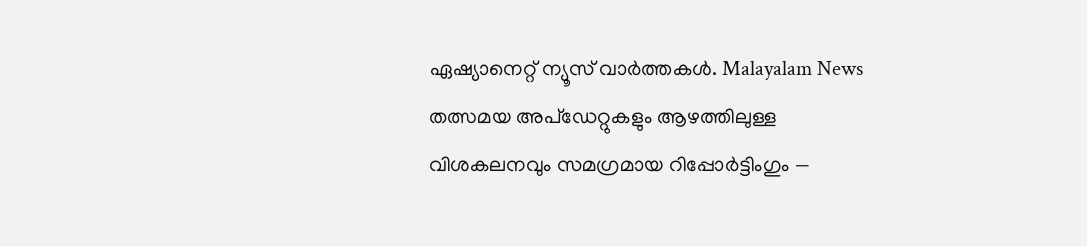ഏഷ്യാനെറ്റ് ന്യൂസ് വാർത്തകൾ. Malayalam News  തത്സമയ അപ്‌ഡേറ്റുകളും ആഴത്തിലുള്ള വിശകലനവും സമഗ്രമായ റിപ്പോർട്ടിംഗും —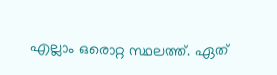എല്ലാം ഒരൊറ്റ സ്ഥലത്ത്. ഏത്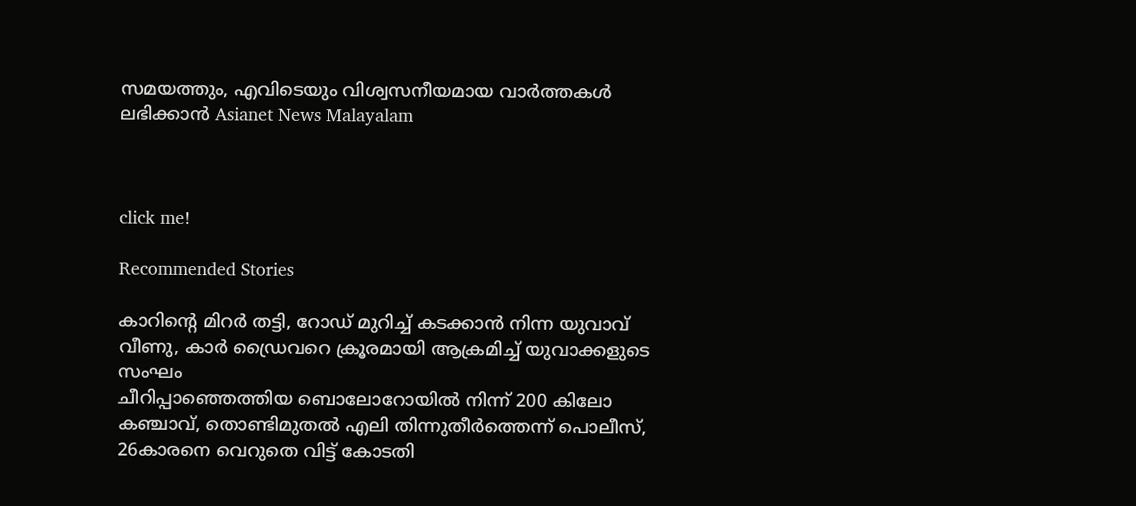സമയത്തും, എവിടെയും വിശ്വസനീയമായ വാർത്തകൾ ലഭിക്കാൻ Asianet News Malayalam



click me!

Recommended Stories

കാറിന്റെ മിറർ തട്ടി, റോഡ് മുറിച്ച് കടക്കാൻ നിന്ന യുവാവ് വീണു, കാർ ഡ്രൈവറെ ക്രൂരമായി ആക്രമിച്ച് യുവാക്കളുടെ സംഘം
ചീറിപ്പാഞ്ഞെത്തിയ ബൊലോറോയിൽ നിന്ന് 200 കിലോ കഞ്ചാവ്, തൊണ്ടിമുതൽ എലി തിന്നുതീർത്തെന്ന് പൊലീസ്, 26കാരനെ വെറുതെ വിട്ട് കോടതി